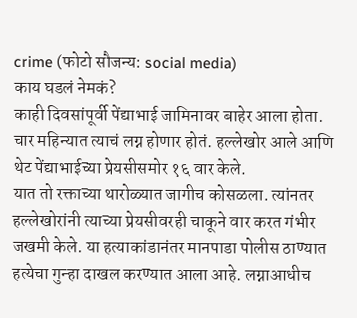crime (फोटो सौजन्य: social media)
काय घडलं नेमकं?
काही दिवसांपूर्वी पेंद्याभाई जामिनावर बाहेर आला होता. चार महिन्यात त्याचं लग्न होणार होतं. हल्लेखोर आले आणि थेट पेंद्याभाईच्या प्रेयसीसमोर १६ वार केले.
यात तो रक्ताच्या थारोळ्यात जागीच कोसळला. त्यांनतर हल्लेखोरांनी त्याच्या प्रेयसीवरही चाकूने वार करत गंभीर जखमी केले. या हत्याकांडानंतर मानपाडा पोलीस ठाण्यात हत्येचा गुन्हा दाखल करण्यात आला आहे. लग्नाआधीच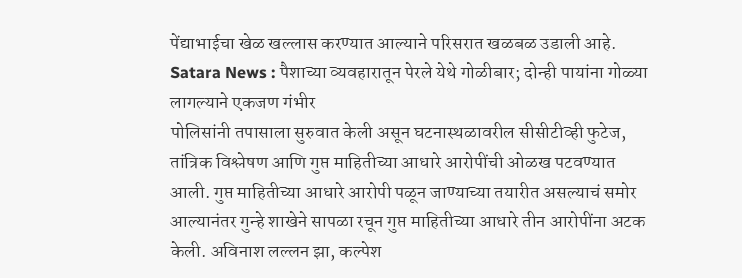पेंद्याभाईचा खेळ खल्लास करण्यात आल्याने परिसरात खळबळ उडाली आहे.
Satara News : पैशाच्या व्यवहारातून पेरले येथे गोळीबार; दोन्ही पायांना गोळ्या लागल्याने एकजण गंभीर
पोलिसांनी तपासाला सुरुवात केली असून घटनास्थळावरील सीसीटीव्ही फुटेज, तांत्रिक विश्लेषण आणि गुप्त माहितीच्या आधारे आरोपींची ओळख पटवण्यात आली. गुप्त माहितीच्या आधारे आरोपी पळून जाण्याच्या तयारीत असल्याचं समोर आल्यानंतर गुन्हे शाखेने सापळा रचून गुप्त माहितीच्या आधारे तीन आरोपींना अटक केली. अविनाश लल्लन झा, कल्पेश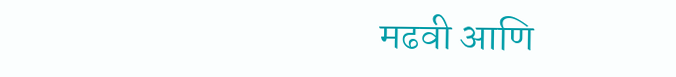मढवी आणि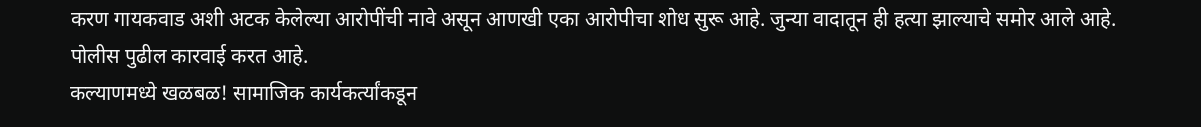करण गायकवाड अशी अटक केलेल्या आरोपींची नावे असून आणखी एका आरोपीचा शोध सुरू आहे. जुन्या वादातून ही हत्या झाल्याचे समोर आले आहे. पोलीस पुढील कारवाई करत आहे.
कल्याणमध्ये खळबळ! सामाजिक कार्यकर्त्यांकडून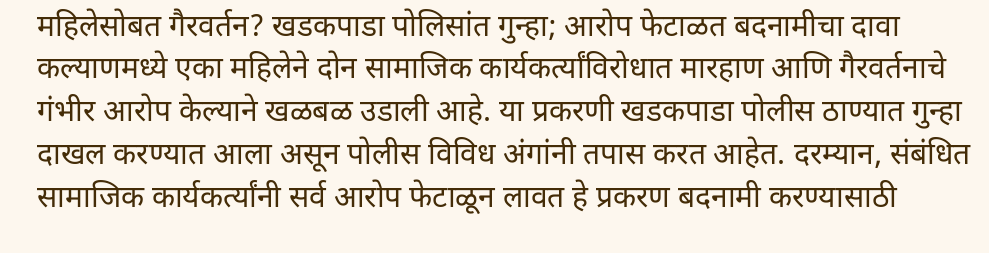महिलेसोबत गैरवर्तन? खडकपाडा पोलिसांत गुन्हा; आरोप फेटाळत बदनामीचा दावा
कल्याणमध्ये एका महिलेने दोन सामाजिक कार्यकर्त्यांविरोधात मारहाण आणि गैरवर्तनाचे गंभीर आरोप केल्याने खळबळ उडाली आहे. या प्रकरणी खडकपाडा पोलीस ठाण्यात गुन्हा दाखल करण्यात आला असून पोलीस विविध अंगांनी तपास करत आहेत. दरम्यान, संबंधित सामाजिक कार्यकर्त्यांनी सर्व आरोप फेटाळून लावत हे प्रकरण बदनामी करण्यासाठी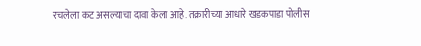रचलेला कट असल्याचा दावा केला आहे. तक्रारीच्या आधारे खडकपाडा पोलीस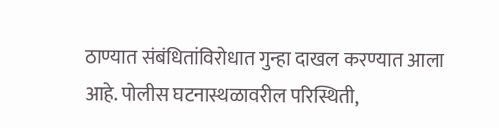ठाण्यात संबंधितांविरोधात गुन्हा दाखल करण्यात आला आहे. पोलीस घटनास्थळावरील परिस्थिती,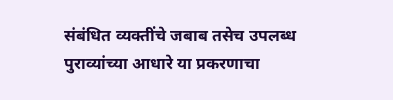संबंधित व्यक्तींचे जबाब तसेच उपलब्ध पुराव्यांच्या आधारे या प्रकरणाचा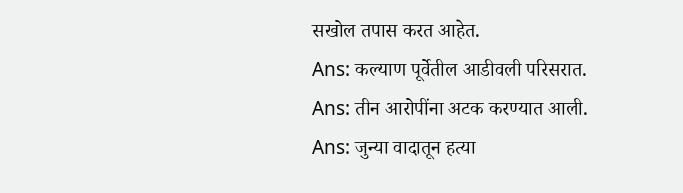सखोल तपास करत आहेत.
Ans: कल्याण पूर्वेतील आडीवली परिसरात.
Ans: तीन आरोपींना अटक करण्यात आली.
Ans: जुन्या वादातून हत्या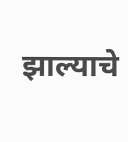झाल्याचे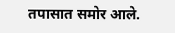तपासात समोर आले.